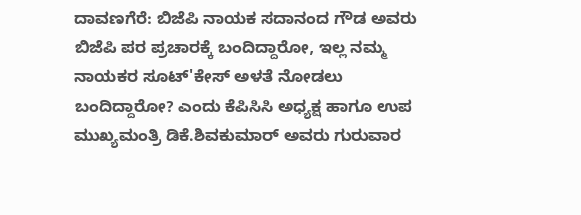ದಾವಣಗೆರೆ: ಬಿಜೆಪಿ ನಾಯಕ ಸದಾನಂದ ಗೌಡ ಅವರು ಬಿಜೆಪಿ ಪರ ಪ್ರಚಾರಕ್ಕೆ ಬಂದಿದ್ದಾರೋ, ಇಲ್ಲ ನಮ್ಮ ನಾಯಕರ ಸೂಟ್'ಕೇಸ್ ಅಳತೆ ನೋಡಲು ಬಂದಿದ್ದಾರೋ? ಎಂದು ಕೆಪಿಸಿಸಿ ಅಧ್ಯಕ್ಷ ಹಾಗೂ ಉಪ ಮುಖ್ಯಮಂತ್ರಿ ಡಿಕೆ.ಶಿವಕುಮಾರ್ ಅವರು ಗುರುವಾರ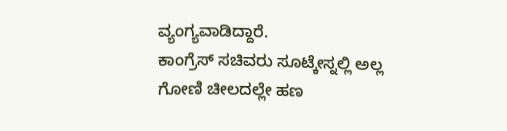ವ್ಯಂಗ್ಯವಾಡಿದ್ದಾರೆ.
ಕಾಂಗ್ರೆಸ್ ಸಚಿವರು ಸೂಟ್ಕೇಸ್ನಲ್ಲಿ ಅಲ್ಲ ಗೋಣಿ ಚೀಲದಲ್ಲೇ ಹಣ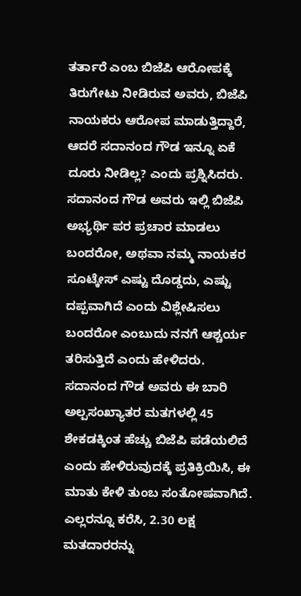ತರ್ತಾರೆ ಎಂಬ ಬಿಜೆಪಿ ಆರೋಪಕ್ಕೆ ತಿರುಗೇಟು ನೀಡಿರುವ ಅವರು, ಬಿಜೆಪಿ ನಾಯಕರು ಆರೋಪ ಮಾಡುತ್ತಿದ್ದಾರೆ, ಆದರೆ ಸದಾನಂದ ಗೌಡ ಇನ್ನೂ ಏಕೆ ದೂರು ನೀಡಿಲ್ಲ? ಎಂದು ಪ್ರಶ್ನಿಸಿದರು.
ಸದಾನಂದ ಗೌಡ ಅವರು ಇಲ್ಲಿ ಬಿಜೆಪಿ ಅಭ್ಯರ್ಥಿ ಪರ ಪ್ರಚಾರ ಮಾಡಲು ಬಂದರೋ, ಅಥವಾ ನಮ್ಮ ನಾಯಕರ ಸೂಟ್ಕೇಸ್ ಎಷ್ಟು ದೊಡ್ಡದು, ಎಷ್ಟು ದಪ್ಪವಾಗಿದೆ ಎಂದು ವಿಶ್ಲೇಷಿಸಲು ಬಂದರೋ ಎಂಬುದು ನನಗೆ ಆಶ್ಚರ್ಯ ತರಿಸುತ್ತಿದೆ ಎಂದು ಹೇಳಿದರು.
ಸದಾನಂದ ಗೌಡ ಅವರು ಈ ಬಾರಿ ಅಲ್ಪಸಂಖ್ಯಾತರ ಮತಗಳಲ್ಲಿ 45 ಶೇಕಡಕ್ಕಿಂತ ಹೆಚ್ಚು ಬಿಜೆಪಿ ಪಡೆಯಲಿದೆ ಎಂದು ಹೇಳಿರುವುದಕ್ಕೆ ಪ್ರತಿಕ್ರಿಯಿಸಿ, ಈ ಮಾತು ಕೇಳಿ ತುಂಬ ಸಂತೋಷವಾಗಿದೆ. ಎಲ್ಲರನ್ನೂ ಕರೆಸಿ, 2.30 ಲಕ್ಷ ಮತದಾರರನ್ನು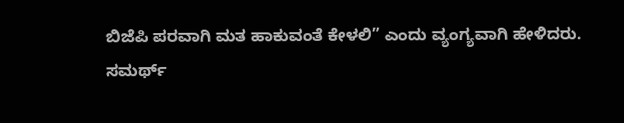ಬಿಜೆಪಿ ಪರವಾಗಿ ಮತ ಹಾಕುವಂತೆ ಕೇಳಲಿ” ಎಂದು ವ್ಯಂಗ್ಯವಾಗಿ ಹೇಳಿದರು.
ಸಮರ್ಥ್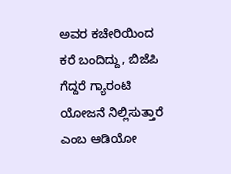ಅವರ ಕಚೇರಿಯಿಂದ ಕರೆ ಬಂದಿದ್ದು, ಬಿಜೆಪಿ ಗೆದ್ದರೆ ಗ್ಯಾರಂಟಿ ಯೋಜನೆ ನಿಲ್ಲಿಸುತ್ತಾರೆ ಎಂಬ ಆಡಿಯೋ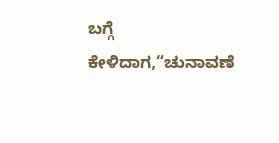ಬಗ್ಗೆ ಕೇಳಿದಾಗ,“ಚುನಾವಣೆ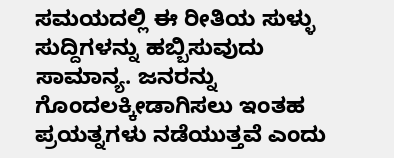ಸಮಯದಲ್ಲಿ ಈ ರೀತಿಯ ಸುಳ್ಳು ಸುದ್ದಿಗಳನ್ನು ಹಬ್ಬಿಸುವುದು ಸಾಮಾನ್ಯ. ಜನರನ್ನು ಗೊಂದಲಕ್ಕೀಡಾಗಿಸಲು ಇಂತಹ ಪ್ರಯತ್ನಗಳು ನಡೆಯುತ್ತವೆ ಎಂದು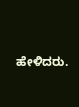ಹೇಳಿದರು.